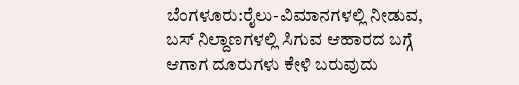ಬೆಂಗಳೂರು:ರೈಲು-ವಿಮಾನಗಳಲ್ಲಿ ನೀಡುವ, ಬಸ್ ನಿಲ್ದಾಣಗಳಲ್ಲಿ ಸಿಗುವ ಆಹಾರದ ಬಗ್ಗೆ ಆಗಾಗ ದೂರುಗಳು ಕೇಳಿ ಬರುವುದು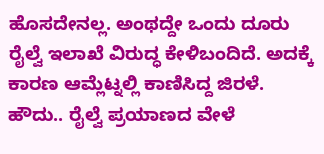ಹೊಸದೇನಲ್ಲ. ಅಂಥದ್ದೇ ಒಂದು ದೂರು ರೈಲ್ವೆ ಇಲಾಖೆ ವಿರುದ್ಧ ಕೇಳಿಬಂದಿದೆ. ಅದಕ್ಕೆ ಕಾರಣ ಆಮ್ಲೆಟ್ನಲ್ಲಿ ಕಾಣಿಸಿದ್ದ ಜಿರಳೆ.
ಹೌದು.. ರೈಲ್ವೆ ಪ್ರಯಾಣದ ವೇಳೆ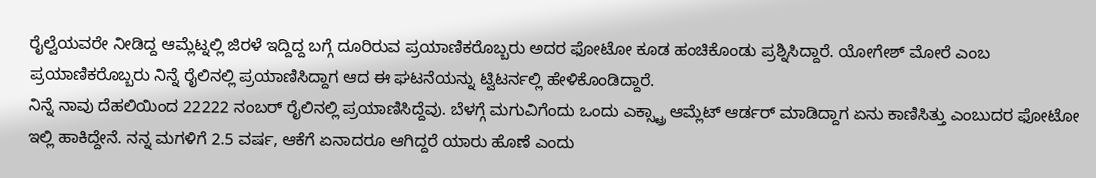ರೈಲ್ವೆಯವರೇ ನೀಡಿದ್ದ ಆಮ್ಲೆಟ್ನಲ್ಲಿ ಜಿರಳೆ ಇದ್ದಿದ್ದ ಬಗ್ಗೆ ದೂರಿರುವ ಪ್ರಯಾಣಿಕರೊಬ್ಬರು ಅದರ ಫೋಟೋ ಕೂಡ ಹಂಚಿಕೊಂಡು ಪ್ರಶ್ನಿಸಿದ್ದಾರೆ. ಯೋಗೇಶ್ ಮೋರೆ ಎಂಬ ಪ್ರಯಾಣಿಕರೊಬ್ಬರು ನಿನ್ನೆ ರೈಲಿನಲ್ಲಿ ಪ್ರಯಾಣಿಸಿದ್ದಾಗ ಆದ ಈ ಘಟನೆಯನ್ನು ಟ್ವಿಟರ್ನಲ್ಲಿ ಹೇಳಿಕೊಂಡಿದ್ದಾರೆ.
ನಿನ್ನೆ ನಾವು ದೆಹಲಿಯಿಂದ 22222 ನಂಬರ್ ರೈಲಿನಲ್ಲಿ ಪ್ರಯಾಣಿಸಿದ್ದೆವು. ಬೆಳಗ್ಗೆ ಮಗುವಿಗೆಂದು ಒಂದು ಎಕ್ಸ್ಟ್ರಾ ಆಮ್ಲೆಟ್ ಆರ್ಡರ್ ಮಾಡಿದ್ದಾಗ ಏನು ಕಾಣಿಸಿತ್ತು ಎಂಬುದರ ಫೋಟೋ ಇಲ್ಲಿ ಹಾಕಿದ್ದೇನೆ. ನನ್ನ ಮಗಳಿಗೆ 2.5 ವರ್ಷ, ಆಕೆಗೆ ಏನಾದರೂ ಆಗಿದ್ದರೆ ಯಾರು ಹೊಣೆ ಎಂದು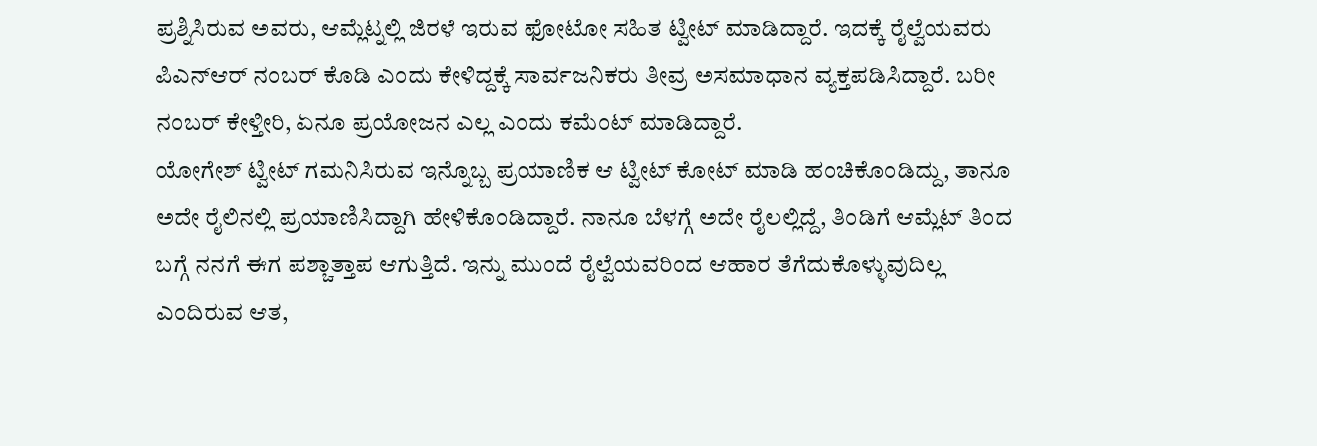ಪ್ರಶ್ನಿಸಿರುವ ಅವರು, ಆಮ್ಲೆಟ್ನಲ್ಲಿ ಜಿರಳೆ ಇರುವ ಫೋಟೋ ಸಹಿತ ಟ್ವೀಟ್ ಮಾಡಿದ್ದಾರೆ. ಇದಕ್ಕೆ ರೈಲ್ವೆಯವರು ಪಿಎನ್ಆರ್ ನಂಬರ್ ಕೊಡಿ ಎಂದು ಕೇಳಿದ್ದಕ್ಕೆ ಸಾರ್ವಜನಿಕರು ತೀವ್ರ ಅಸಮಾಧಾನ ವ್ಯಕ್ತಪಡಿಸಿದ್ದಾರೆ. ಬರೀ ನಂಬರ್ ಕೇಳ್ತೀರಿ, ಏನೂ ಪ್ರಯೋಜನ ಎಲ್ಲ ಎಂದು ಕಮೆಂಟ್ ಮಾಡಿದ್ದಾರೆ.
ಯೋಗೇಶ್ ಟ್ವೀಟ್ ಗಮನಿಸಿರುವ ಇನ್ನೊಬ್ಬ ಪ್ರಯಾಣಿಕ ಆ ಟ್ವೀಟ್ ಕೋಟ್ ಮಾಡಿ ಹಂಚಿಕೊಂಡಿದ್ದು, ತಾನೂ ಅದೇ ರೈಲಿನಲ್ಲಿ ಪ್ರಯಾಣಿಸಿದ್ದಾಗಿ ಹೇಳಿಕೊಂಡಿದ್ದಾರೆ. ನಾನೂ ಬೆಳಗ್ಗೆ ಅದೇ ರೈಲಲ್ಲಿದ್ದೆ, ತಿಂಡಿಗೆ ಆಮ್ಲೆಟ್ ತಿಂದ ಬಗ್ಗೆ ನನಗೆ ಈಗ ಪಶ್ಚಾತ್ತಾಪ ಆಗುತ್ತಿದೆ. ಇನ್ನು ಮುಂದೆ ರೈಲ್ವೆಯವರಿಂದ ಆಹಾರ ತೆಗೆದುಕೊಳ್ಳುವುದಿಲ್ಲ ಎಂದಿರುವ ಆತ,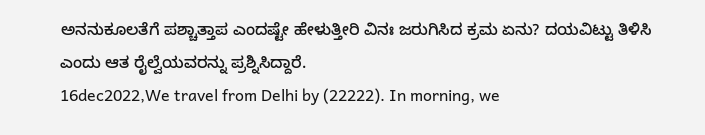ಅನನುಕೂಲತೆಗೆ ಪಶ್ಚಾತ್ತಾಪ ಎಂದಷ್ಟೇ ಹೇಳುತ್ತೀರಿ ವಿನಃ ಜರುಗಿಸಿದ ಕ್ರಮ ಏನು? ದಯವಿಟ್ಟು ತಿಳಿಸಿ ಎಂದು ಆತ ರೈಲ್ವೆಯವರನ್ನು ಪ್ರಶ್ನಿಸಿದ್ದಾರೆ.
16dec2022,We travel from Delhi by (22222). In morning, we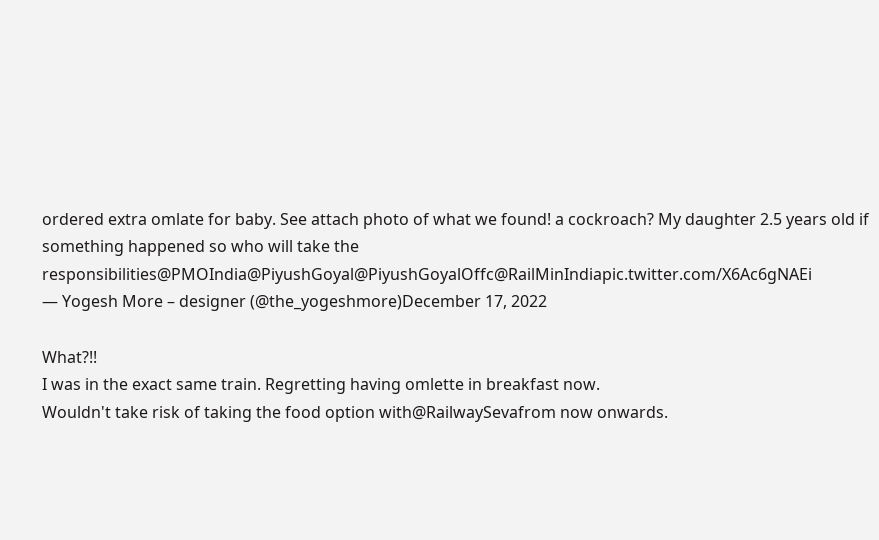ordered extra omlate for baby. See attach photo of what we found! a cockroach? My daughter 2.5 years old if something happened so who will take the responsibilities@PMOIndia@PiyushGoyal@PiyushGoyalOffc@RailMinIndiapic.twitter.com/X6Ac6gNAEi
— Yogesh More – designer (@the_yogeshmore)December 17, 2022

What?!!
I was in the exact same train. Regretting having omlette in breakfast now.
Wouldn't take risk of taking the food option with@RailwaySevafrom now onwards.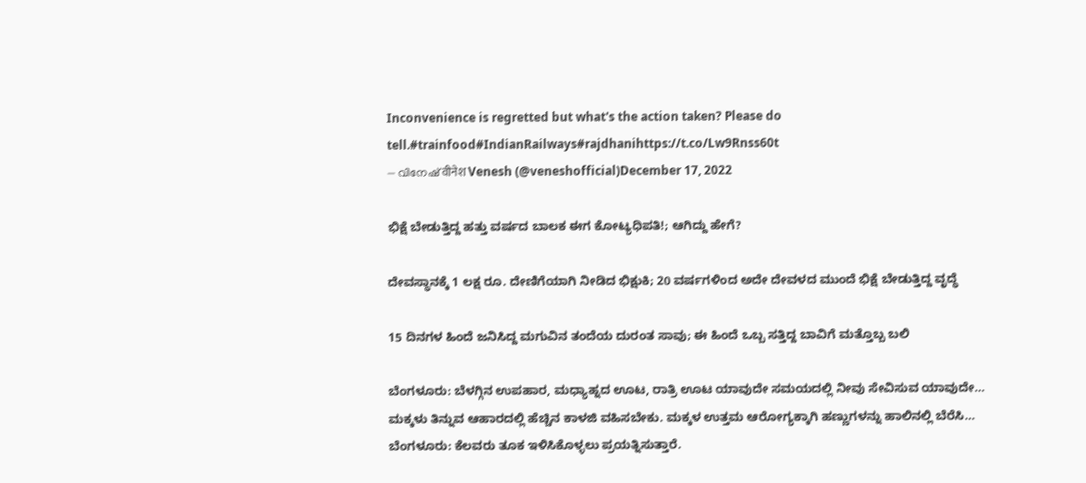Inconvenience is regretted but what's the action taken? Please do tell.#trainfood#IndianRailways#rajdhanihttps://t.co/Lw9Rnss60t
— വിനേഷ് वीनेश Venesh (@veneshofficial)December 17, 2022

ಭಿಕ್ಷೆ ಬೇಡುತ್ತಿದ್ದ ಹತ್ತು ವರ್ಷದ ಬಾಲಕ ಈಗ ಕೋಟ್ಯಧಿಪತಿ!; ಆಗಿದ್ದು ಹೇಗೆ?

ದೇವಸ್ಥಾನಕ್ಕೆ 1 ಲಕ್ಷ ರೂ. ದೇಣಿಗೆಯಾಗಿ ನೀಡಿದ ಭಿಕ್ಷುಕಿ; 20 ವರ್ಷಗಳಿಂದ ಅದೇ ದೇವಳದ ಮುಂದೆ ಭಿಕ್ಷೆ ಬೇಡುತ್ತಿದ್ದ ವೃದ್ಧೆ

15 ದಿನಗಳ ಹಿಂದೆ ಜನಿಸಿದ್ದ ಮಗುವಿನ ತಂದೆಯ ದುರಂತ ಸಾವು; ಈ ಹಿಂದೆ ಒಬ್ಬ ಸತ್ತಿದ್ದ ಬಾವಿಗೆ ಮತ್ತೊಬ್ಬ ಬಲಿ

ಬೆಂಗಳೂರು: ಬೆಳಗ್ಗಿನ ಉಪಹಾರ, ಮಧ್ಯಾಹ್ನದ ಊಟ, ರಾತ್ರಿ ಊಟ ಯಾವುದೇ ಸಮಯದಲ್ಲಿ ನೀವು ಸೇವಿಸುವ ಯಾವುದೇ…
ಮಕ್ಕಳು ತಿನ್ನುವ ಆಹಾರದಲ್ಲಿ ಹೆಚ್ಚಿನ ಕಾಳಜಿ ವಹಿಸಬೇಕು. ಮಕ್ಕಳ ಉತ್ತಮ ಆರೋಗ್ಯಕ್ಕಾಗಿ ಹಣ್ಣುಗಳನ್ನು ಹಾಲಿನಲ್ಲಿ ಬೆರೆಸಿ…
ಬೆಂಗಳೂರು: ಕೆಲವರು ತೂಕ ಇಳಿಸಿಕೊಳ್ಳಲು ಪ್ರಯತ್ನಿಸುತ್ತಾರೆ.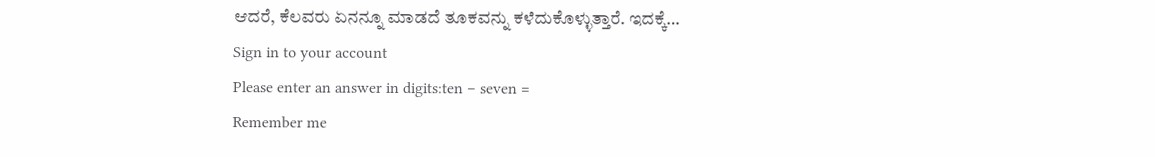ಆದರೆ, ಕೆಲವರು ಏನನ್ನೂ ಮಾಡದೆ ತೂಕವನ್ನು ಕಳೆದುಕೊಳ್ಳುತ್ತಾರೆ. ಇದಕ್ಕೆ…
Sign in to your account
Please enter an answer in digits:ten − seven =
Remember me